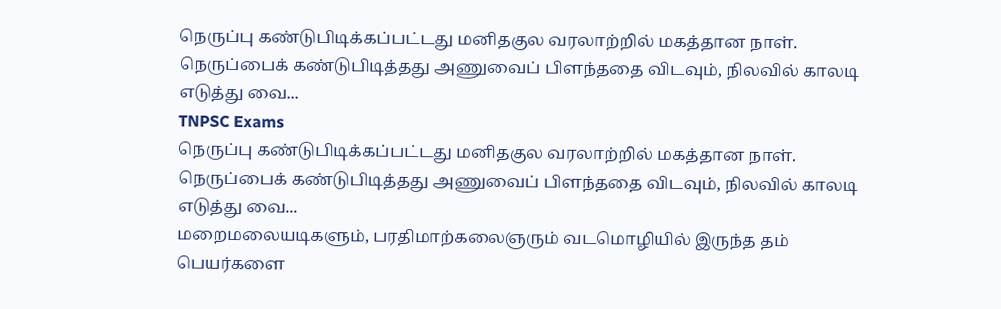நெருப்பு கண்டுபிடிக்கப்பட்டது மனிதகுல வரலாற்றில் மகத்தான நாள். நெருப்பைக் கண்டுபிடித்தது அணுவைப் பிளந்ததை விடவும், நிலவில் காலடி எடுத்து வை...
TNPSC Exams
நெருப்பு கண்டுபிடிக்கப்பட்டது மனிதகுல வரலாற்றில் மகத்தான நாள். நெருப்பைக் கண்டுபிடித்தது அணுவைப் பிளந்ததை விடவும், நிலவில் காலடி எடுத்து வை...
மறைமலையடிகளும், பரதிமாற்கலைஞரும் வடமொழியில் இருந்த தம் பெயர்களை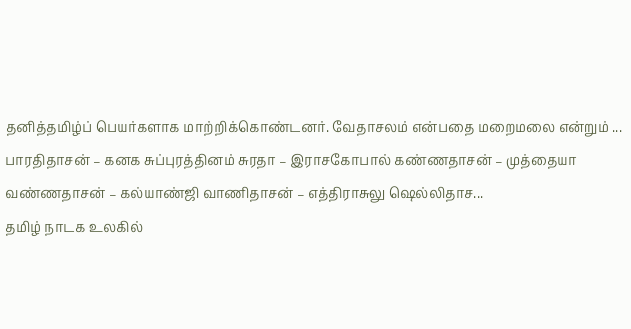தனித்தமிழ்ப் பெயர்களாக மாற்றிக்கொண்டனர். வேதாசலம் என்பதை மறைமலை என்றும் ...
பாரதிதாசன் – கனக சுப்புரத்தினம் சுரதா – இராசகோபால் கண்ணதாசன் – முத்தையா வண்ணதாசன் – கல்யாண்ஜி வாணிதாசன் – எத்திராசுலு ஷெல்லிதாச...
தமிழ் நாடக உலகில்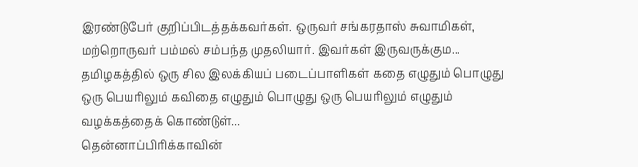இரண்டுபேர் குறிப்பிடத்தக்கவர்கள். ஒருவர் சங்கரதாஸ் சுவாமிகள், மற்றொருவர் பம்மல் சம்பந்த முதலியார். இவர்கள் இருவருக்கும...
தமிழகத்தில் ஒரு சில இலக்கியப் படைப்பாளிகள் கதை எழுதும் பொழுது ஒரு பெயரிலும் கவிதை எழுதும் பொழுது ஒரு பெயரிலும் எழுதும் வழக்கத்தைக் கொண்டுள்...
தென்னாப்பிரிக்காவின்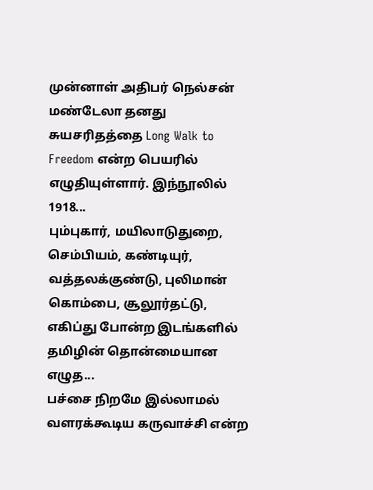முன்னாள் அதிபர் நெல்சன் மண்டேலா தனது சுயசரிதத்தை Long Walk to Freedom என்ற பெயரில் எழுதியுள்ளார். இந்நூலில் 1918...
பும்புகார், மயிலாடுதுறை, செம்பியம், கண்டியுர், வத்தலக்குண்டு, புலிமான் கொம்பை, சூலூர்தட்டு, எகிப்து போன்ற இடங்களில் தமிழின் தொன்மையான எழுத...
பச்சை நிறமே இல்லாமல் வளரக்கூடிய கருவாச்சி என்ற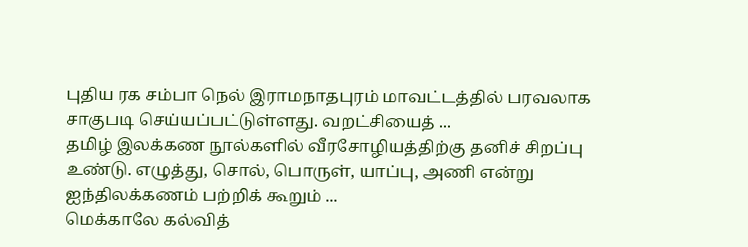புதிய ரக சம்பா நெல் இராமநாதபுரம் மாவட்டத்தில் பரவலாக சாகுபடி செய்யப்பட்டுள்ளது. வறட்சியைத் ...
தமிழ் இலக்கண நூல்களில் வீரசோழியத்திற்கு தனிச் சிறப்பு உண்டு. எழுத்து, சொல், பொருள், யாப்பு, அணி என்று ஐந்திலக்கணம் பற்றிக் கூறும் ...
மெக்காலே கல்வித்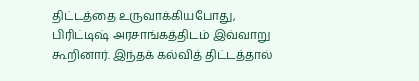திட்டத்தை உருவாக்கியபோது, பிரிட்டிஷ் அரசாங்கத்திடம் இவ்வாறு கூறினார். இந்தக் கல்வித் திட்டத்தால்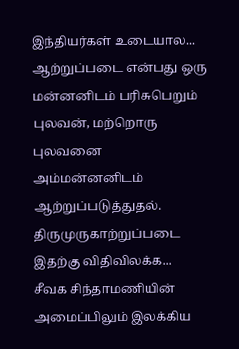இந்தியர்கள் உடையால...
ஆற்றுப்படை என்பது ஒரு மன்னனிடம் பரிசுபெறும் புலவன், மற்றொரு புலவனை அம்மன்னனிடம் ஆற்றுப்படுத்துதல். திருமுருகாற்றுப்படை இதற்கு விதிவிலக்க...
சீவக சிந்தாமணியின் அமைப்பிலும் இலக்கிய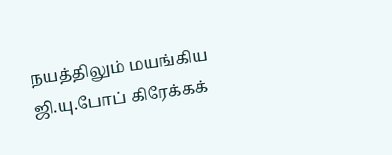நயத்திலும் மயங்கிய ஜி.யு.போப் கிரேக்கக்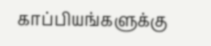காப்பியங்களுக்கு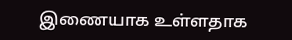இணையாக உள்ளதாக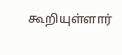கூறியுள்ளார்